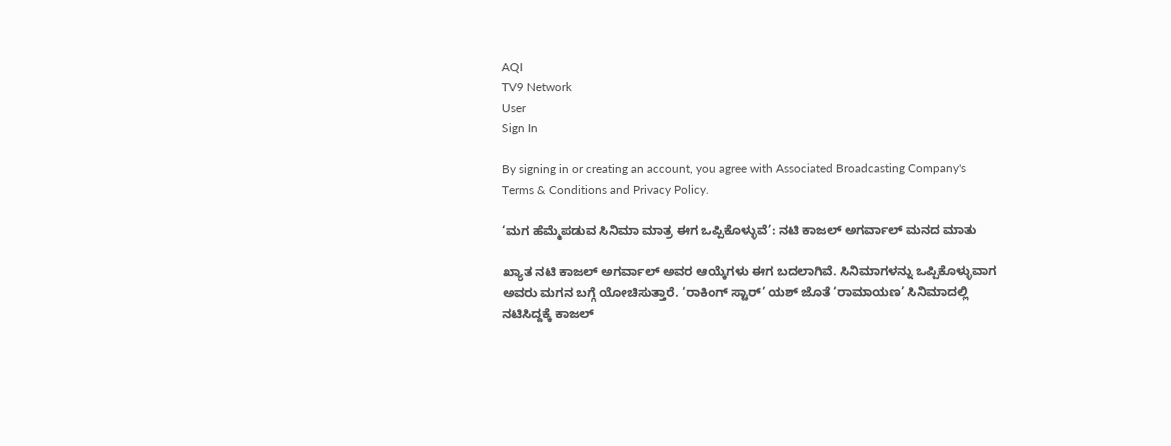AQI
TV9 Network
User
Sign In

By signing in or creating an account, you agree with Associated Broadcasting Company's Terms & Conditions and Privacy Policy.

‘ಮಗ ಹೆಮ್ಮೆಪಡುವ ಸಿನಿಮಾ ಮಾತ್ರ ಈಗ ಒಪ್ಪಿಕೊಳ್ಳುವೆ’: ನಟಿ ಕಾಜಲ್ ಅಗರ್ವಾಲ್ ಮನದ ಮಾತು

ಖ್ಯಾತ ನಟಿ ಕಾಜಲ್ ಅಗರ್ವಾಲ್ ಅವರ ಆಯ್ಕೆಗಳು ಈಗ ಬದಲಾಗಿವೆ. ಸಿನಿಮಾಗಳನ್ನು ಒಪ್ಪಿಕೊಳ್ಳುವಾಗ ಅವರು ಮಗನ ಬಗ್ಗೆ ಯೋಚಿಸುತ್ತಾರೆ. ‘ರಾಕಿಂಗ್ ಸ್ಟಾರ್’ ಯಶ್ ಜೊತೆ ‘ರಾಮಾಯಣ’ ಸಿನಿಮಾದಲ್ಲಿ ನಟಿಸಿದ್ದಕ್ಕೆ ಕಾಜಲ್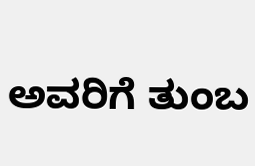ಅವರಿಗೆ ತುಂಬ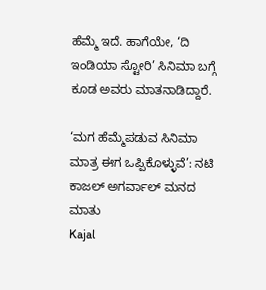ಹೆಮ್ಮೆ ಇದೆ. ಹಾಗೆಯೇ, ‘ದಿ ಇಂಡಿಯಾ ಸ್ಟೋರಿ’ ಸಿನಿಮಾ ಬಗ್ಗೆ ಕೂಡ ಅವರು ಮಾತನಾಡಿದ್ದಾರೆ.

‘ಮಗ ಹೆಮ್ಮೆಪಡುವ ಸಿನಿಮಾ ಮಾತ್ರ ಈಗ ಒಪ್ಪಿಕೊಳ್ಳುವೆ’: ನಟಿ ಕಾಜಲ್ ಅಗರ್ವಾಲ್ ಮನದ ಮಾತು
Kajal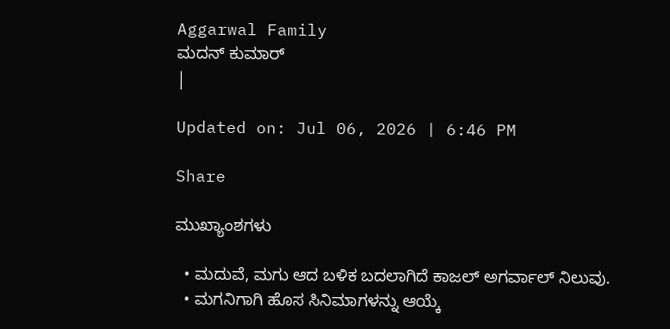Aggarwal Family
ಮದನ್ ಕುಮಾರ್
|

Updated on: Jul 06, 2026 | 6:46 PM

Share

ಮುಖ್ಯಾಂಶಗಳು

  • ಮದುವೆ, ಮಗು ಆದ ಬಳಿಕ ಬದಲಾಗಿದೆ ಕಾಜಲ್ ಅಗರ್ವಾಲ್ ನಿಲುವು.
  • ಮಗನಿಗಾಗಿ ಹೊಸ ಸಿನಿಮಾಗಳನ್ನು ಆಯ್ಕೆ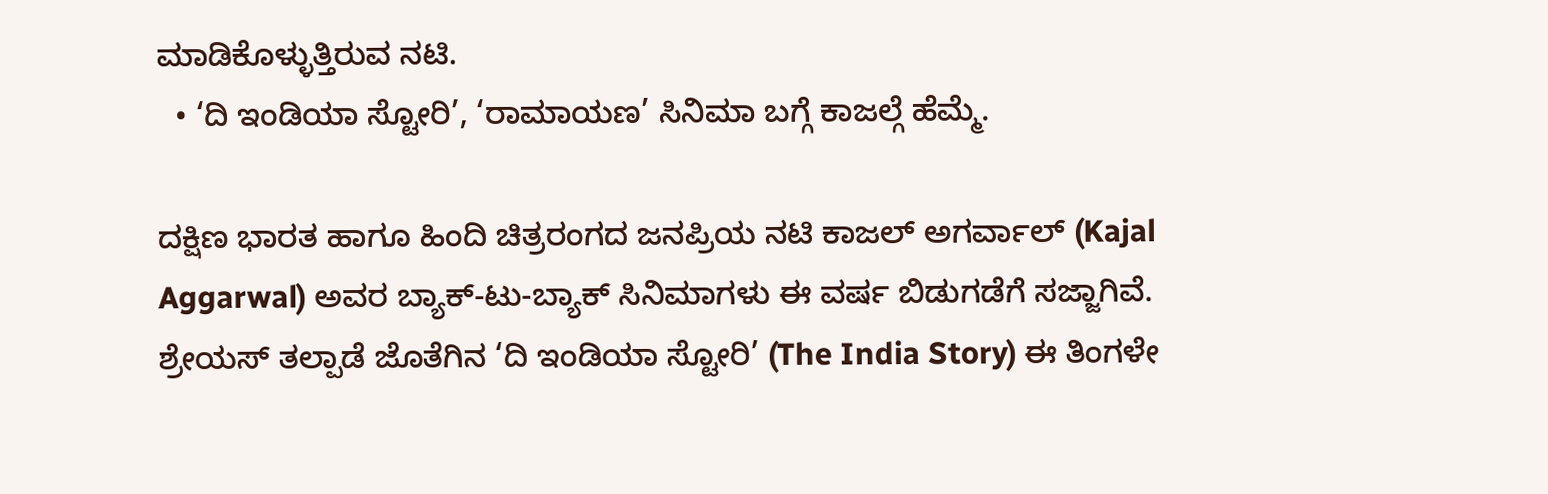ಮಾಡಿಕೊಳ್ಳುತ್ತಿರುವ ನಟಿ.
  • ‘ದಿ ಇಂಡಿಯಾ ಸ್ಟೋರಿ’, ‘ರಾಮಾಯಣ’ ಸಿನಿಮಾ ಬಗ್ಗೆ ಕಾಜಲ್ಗೆ ಹೆಮ್ಮೆ.

ದಕ್ಷಿಣ ಭಾರತ ಹಾಗೂ ಹಿಂದಿ ಚಿತ್ರರಂಗದ ಜನಪ್ರಿಯ ನಟಿ ಕಾಜಲ್ ಅಗರ್ವಾಲ್ (Kajal Aggarwal) ಅವರ ಬ್ಯಾಕ್-ಟು-ಬ್ಯಾಕ್ ಸಿನಿಮಾಗಳು ಈ ವರ್ಷ ಬಿಡುಗಡೆಗೆ ಸಜ್ಜಾಗಿವೆ. ಶ್ರೇಯಸ್ ತಲ್ಪಾಡೆ ಜೊತೆಗಿನ ‘ದಿ ಇಂಡಿಯಾ ಸ್ಟೋರಿ’ (The India Story) ಈ ತಿಂಗಳೇ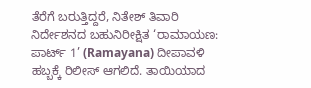ತೆರೆಗೆ ಬರುತ್ತಿದ್ದರೆ, ನಿತೇಶ್ ತಿವಾರಿ ನಿರ್ದೇಶನದ ಬಹುನಿರೀಕ್ಷಿತ ‘ರಾಮಾಯಣ: ಪಾರ್ಟ್ 1’ (Ramayana) ದೀಪಾವಳಿ ಹಬ್ಬಕ್ಕೆ ರಿಲೀಸ್ ಆಗಲಿದೆ. ತಾಯಿಯಾದ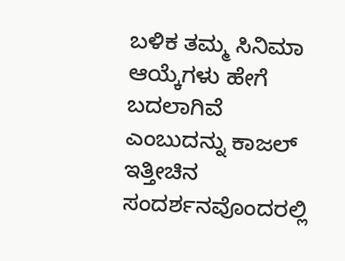ಬಳಿಕ ತಮ್ಮ ಸಿನಿಮಾ ಆಯ್ಕೆಗಳು ಹೇಗೆ ಬದಲಾಗಿವೆ ಎಂಬುದನ್ನು ಕಾಜಲ್ ಇತ್ತೀಚಿನ ಸಂದರ್ಶನವೊಂದರಲ್ಲಿ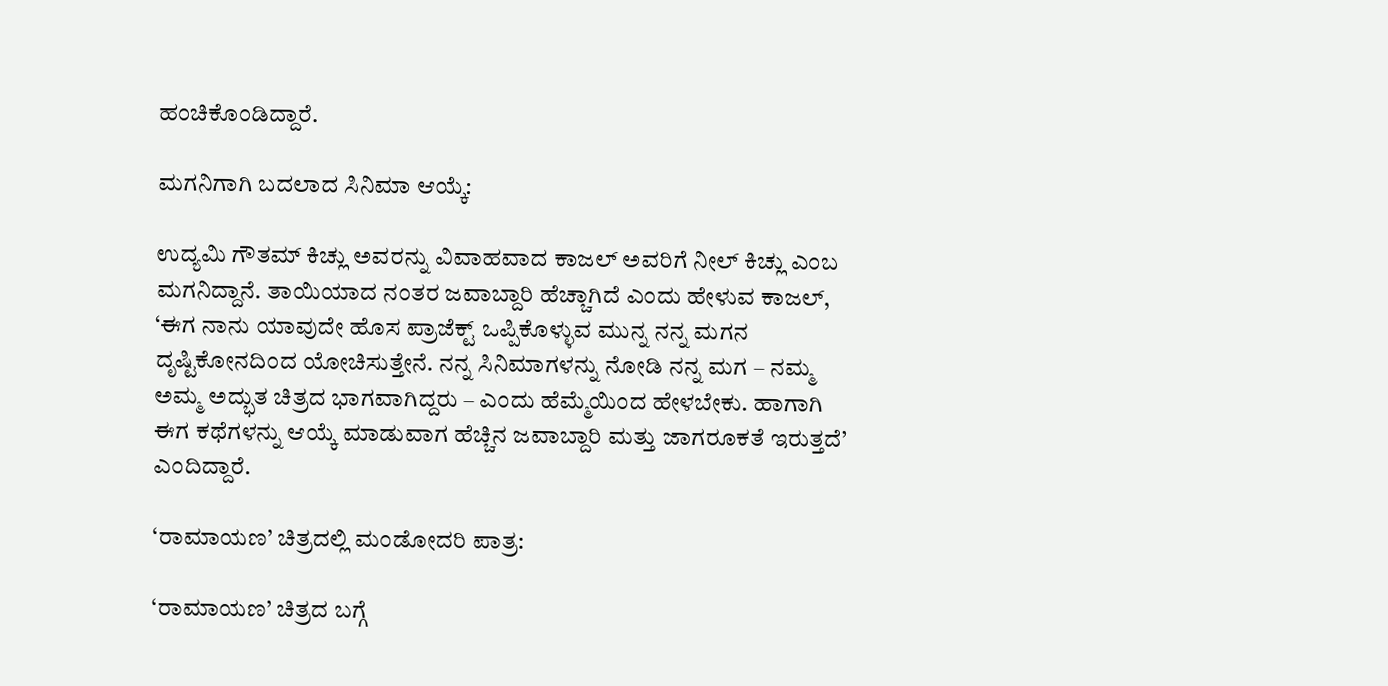ಹಂಚಿಕೊಂಡಿದ್ದಾರೆ.

ಮಗನಿಗಾಗಿ ಬದಲಾದ ಸಿನಿಮಾ ಆಯ್ಕೆ:

ಉದ್ಯಮಿ ಗೌತಮ್ ಕಿಚ್ಲು ಅವರನ್ನು ವಿವಾಹವಾದ ಕಾಜಲ್ ಅವರಿಗೆ ನೀಲ್ ಕಿಚ್ಲು ಎಂಬ ಮಗನಿದ್ದಾನೆ. ತಾಯಿಯಾದ ನಂತರ ಜವಾಬ್ದಾರಿ ಹೆಚ್ಚಾಗಿದೆ ಎಂದು ಹೇಳುವ ಕಾಜಲ್, ‘ಈಗ ನಾನು ಯಾವುದೇ ಹೊಸ ಪ್ರಾಜೆಕ್ಟ್ ಒಪ್ಪಿಕೊಳ್ಳುವ ಮುನ್ನ ನನ್ನ ಮಗನ ದೃಷ್ಟಿಕೋನದಿಂದ ಯೋಚಿಸುತ್ತೇನೆ. ನನ್ನ ಸಿನಿಮಾಗಳನ್ನು ನೋಡಿ ನನ್ನ ಮಗ – ನಮ್ಮ ಅಮ್ಮ ಅದ್ಭುತ ಚಿತ್ರದ ಭಾಗವಾಗಿದ್ದರು – ಎಂದು ಹೆಮ್ಮೆಯಿಂದ ಹೇಳಬೇಕು. ಹಾಗಾಗಿ ಈಗ ಕಥೆಗಳನ್ನು ಆಯ್ಕೆ ಮಾಡುವಾಗ ಹೆಚ್ಚಿನ ಜವಾಬ್ದಾರಿ ಮತ್ತು ಜಾಗರೂಕತೆ ಇರುತ್ತದೆ’ ಎಂದಿದ್ದಾರೆ.

‘ರಾಮಾಯಣ’ ಚಿತ್ರದಲ್ಲಿ ಮಂಡೋದರಿ ಪಾತ್ರ:

‘ರಾಮಾಯಣ’ ಚಿತ್ರದ ಬಗ್ಗೆ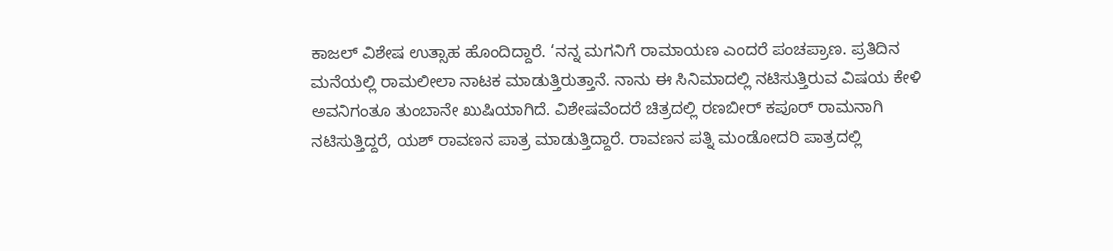ಕಾಜಲ್ ವಿಶೇಷ ಉತ್ಸಾಹ ಹೊಂದಿದ್ದಾರೆ. ‘ನನ್ನ ಮಗನಿಗೆ ರಾಮಾಯಣ ಎಂದರೆ ಪಂಚಪ್ರಾಣ. ಪ್ರತಿದಿನ ಮನೆಯಲ್ಲಿ ರಾಮಲೀಲಾ ನಾಟಕ ಮಾಡುತ್ತಿರುತ್ತಾನೆ. ನಾನು ಈ ಸಿನಿಮಾದಲ್ಲಿ ನಟಿಸುತ್ತಿರುವ ವಿಷಯ ಕೇಳಿ ಅವನಿಗಂತೂ ತುಂಬಾನೇ ಖುಷಿಯಾಗಿದೆ. ವಿಶೇಷವೆಂದರೆ ಚಿತ್ರದಲ್ಲಿ ರಣಬೀರ್ ಕಪೂರ್ ರಾಮನಾಗಿ ನಟಿಸುತ್ತಿದ್ದರೆ, ಯಶ್ ರಾವಣನ ಪಾತ್ರ ಮಾಡುತ್ತಿದ್ದಾರೆ. ರಾವಣನ ಪತ್ನಿ ಮಂಡೋದರಿ ಪಾತ್ರದಲ್ಲಿ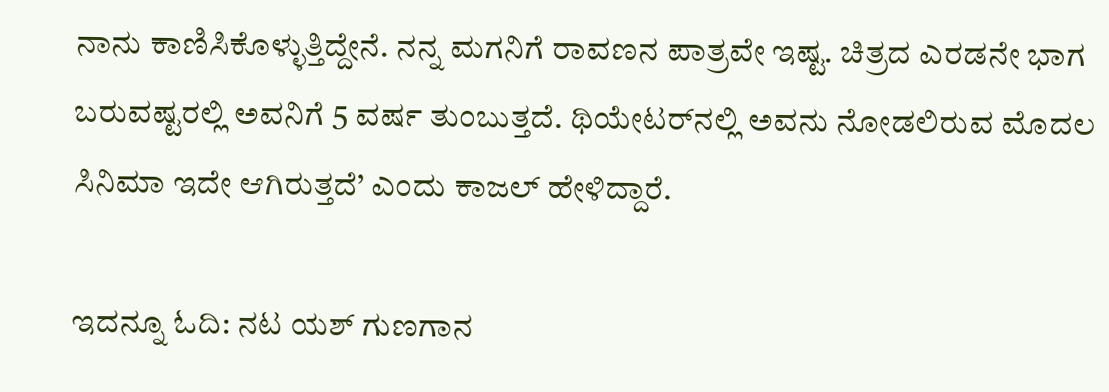ನಾನು ಕಾಣಿಸಿಕೊಳ್ಳುತ್ತಿದ್ದೇನೆ. ನನ್ನ ಮಗನಿಗೆ ರಾವಣನ ಪಾತ್ರವೇ ಇಷ್ಟ. ಚಿತ್ರದ ಎರಡನೇ ಭಾಗ ಬರುವಷ್ಟರಲ್ಲಿ ಅವನಿಗೆ 5 ವರ್ಷ ತುಂಬುತ್ತದೆ. ಥಿಯೇಟರ್‌ನಲ್ಲಿ ಅವನು ನೋಡಲಿರುವ ಮೊದಲ ಸಿನಿಮಾ ಇದೇ ಆಗಿರುತ್ತದೆ’ ಎಂದು ಕಾಜಲ್ ಹೇಳಿದ್ದಾರೆ.

ಇದನ್ನೂ ಓದಿ: ನಟ ಯಶ್ ಗುಣಗಾನ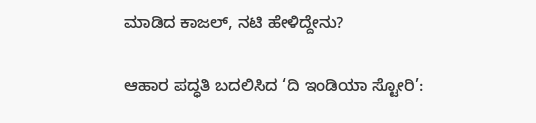ಮಾಡಿದ ಕಾಜಲ್, ನಟಿ ಹೇಳಿದ್ದೇನು?

ಆಹಾರ ಪದ್ಧತಿ ಬದಲಿಸಿದ ‘ದಿ ಇಂಡಿಯಾ ಸ್ಟೋರಿ’: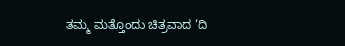ತಮ್ಮ ಮತ್ತೊಂದು ಚಿತ್ರವಾದ ‘ದಿ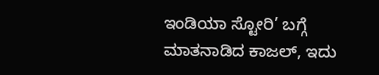ಇಂಡಿಯಾ ಸ್ಟೋರಿ’ ಬಗ್ಗೆ ಮಾತನಾಡಿದ ಕಾಜಲ್, ಇದು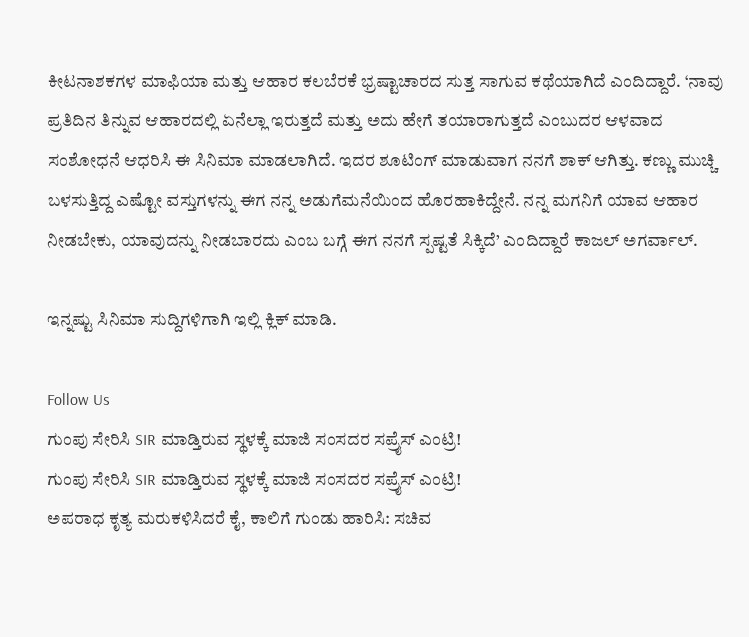ಕೀಟನಾಶಕಗಳ ಮಾಫಿಯಾ ಮತ್ತು ಆಹಾರ ಕಲಬೆರಕೆ ಭ್ರಷ್ಟಾಚಾರದ ಸುತ್ತ ಸಾಗುವ ಕಥೆಯಾಗಿದೆ ಎಂದಿದ್ದಾರೆ. ‘ನಾವು ಪ್ರತಿದಿನ ತಿನ್ನುವ ಆಹಾರದಲ್ಲಿ ಏನೆಲ್ಲಾ ಇರುತ್ತದೆ ಮತ್ತು ಅದು ಹೇಗೆ ತಯಾರಾಗುತ್ತದೆ ಎಂಬುದರ ಆಳವಾದ ಸಂಶೋಧನೆ ಆಧರಿಸಿ ಈ ಸಿನಿಮಾ ಮಾಡಲಾಗಿದೆ. ಇದರ ಶೂಟಿಂಗ್ ಮಾಡುವಾಗ ನನಗೆ ಶಾಕ್ ಆಗಿತ್ತು. ಕಣ್ಣು ಮುಚ್ಚಿ ಬಳಸುತ್ತಿದ್ದ ಎಷ್ಟೋ ವಸ್ತುಗಳನ್ನು ಈಗ ನನ್ನ ಅಡುಗೆಮನೆಯಿಂದ ಹೊರಹಾಕಿದ್ದೇನೆ. ನನ್ನ ಮಗನಿಗೆ ಯಾವ ಆಹಾರ ನೀಡಬೇಕು, ಯಾವುದನ್ನು ನೀಡಬಾರದು ಎಂಬ ಬಗ್ಗೆ ಈಗ ನನಗೆ ಸ್ಪಷ್ಟತೆ ಸಿಕ್ಕಿದೆ’ ಎಂದಿದ್ದಾರೆ ಕಾಜಲ್ ಅಗರ್ವಾಲ್.

ಇನ್ನಷ್ಟು ಸಿನಿಮಾ ಸುದ್ದಿಗಳಿಗಾಗಿ ಇಲ್ಲಿ ಕ್ಲಿಕ್ ಮಾಡಿ.

Follow Us
ಗುಂಪು ಸೇರಿಸಿ SIR ಮಾಡ್ತಿರುವ ಸ್ಥಳಕ್ಕೆ ಮಾಜಿ ಸಂಸದರ ಸಪ್ರೈಸ್ ಎಂಟ್ರಿ!
ಗುಂಪು ಸೇರಿಸಿ SIR ಮಾಡ್ತಿರುವ ಸ್ಥಳಕ್ಕೆ ಮಾಜಿ ಸಂಸದರ ಸಪ್ರೈಸ್ ಎಂಟ್ರಿ!
ಅಪರಾಧ ಕೃತ್ಯ ಮರುಕಳಿಸಿದರೆ ಕೈ, ಕಾಲಿಗೆ ಗುಂಡು ಹಾರಿಸಿ: ಸಚಿವ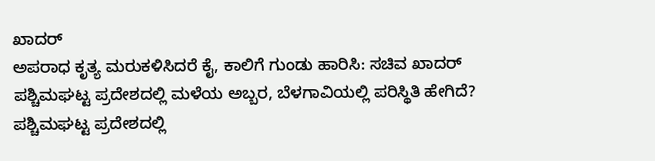ಖಾದರ್
ಅಪರಾಧ ಕೃತ್ಯ ಮರುಕಳಿಸಿದರೆ ಕೈ, ಕಾಲಿಗೆ ಗುಂಡು ಹಾರಿಸಿ: ಸಚಿವ ಖಾದರ್
ಪಶ್ಚಿಮಘಟ್ಟ ಪ್ರದೇಶದಲ್ಲಿ ಮಳೆಯ ಅಬ್ಬರ, ಬೆಳಗಾವಿಯಲ್ಲಿ ಪರಿಸ್ಥಿತಿ ಹೇಗಿದೆ?
ಪಶ್ಚಿಮಘಟ್ಟ ಪ್ರದೇಶದಲ್ಲಿ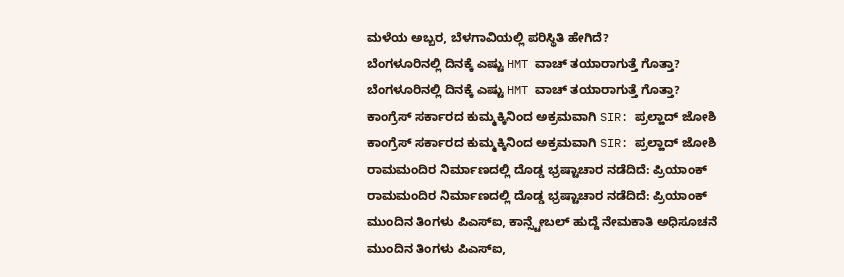ಮಳೆಯ ಅಬ್ಬರ, ಬೆಳಗಾವಿಯಲ್ಲಿ ಪರಿಸ್ಥಿತಿ ಹೇಗಿದೆ?
ಬೆಂಗಳೂರಿನಲ್ಲಿ ದಿನಕ್ಕೆ ಎಷ್ಟು HMT ವಾಚ್ ತಯಾರಾಗುತ್ತೆ ಗೊತ್ತಾ?
ಬೆಂಗಳೂರಿನಲ್ಲಿ ದಿನಕ್ಕೆ ಎಷ್ಟು HMT ವಾಚ್ ತಯಾರಾಗುತ್ತೆ ಗೊತ್ತಾ?
ಕಾಂಗ್ರೆಸ್ ಸರ್ಕಾರದ ಕುಮ್ಮಕ್ಕಿನಿಂದ ಅಕ್ರಮವಾಗಿ SIR: ಪ್ರಲ್ಹಾದ್ ಜೋಶಿ
ಕಾಂಗ್ರೆಸ್ ಸರ್ಕಾರದ ಕುಮ್ಮಕ್ಕಿನಿಂದ ಅಕ್ರಮವಾಗಿ SIR: ಪ್ರಲ್ಹಾದ್ ಜೋಶಿ
ರಾಮಮಂದಿರ ನಿರ್ಮಾಣದಲ್ಲಿ ದೊಡ್ಡ ಭ್ರಷ್ಟಾಚಾರ ನಡೆದಿದೆ: ಪ್ರಿಯಾಂಕ್
ರಾಮಮಂದಿರ ನಿರ್ಮಾಣದಲ್ಲಿ ದೊಡ್ಡ ಭ್ರಷ್ಟಾಚಾರ ನಡೆದಿದೆ: ಪ್ರಿಯಾಂಕ್
ಮುಂದಿನ ತಿಂಗಳು ಪಿಎಸ್ಐ, ಕಾನ್ಸ್ಟೇಬಲ್ ಹುದ್ದೆ ನೇಮಕಾತಿ ಅಧಿಸೂಚನೆ
ಮುಂದಿನ ತಿಂಗಳು ಪಿಎಸ್ಐ,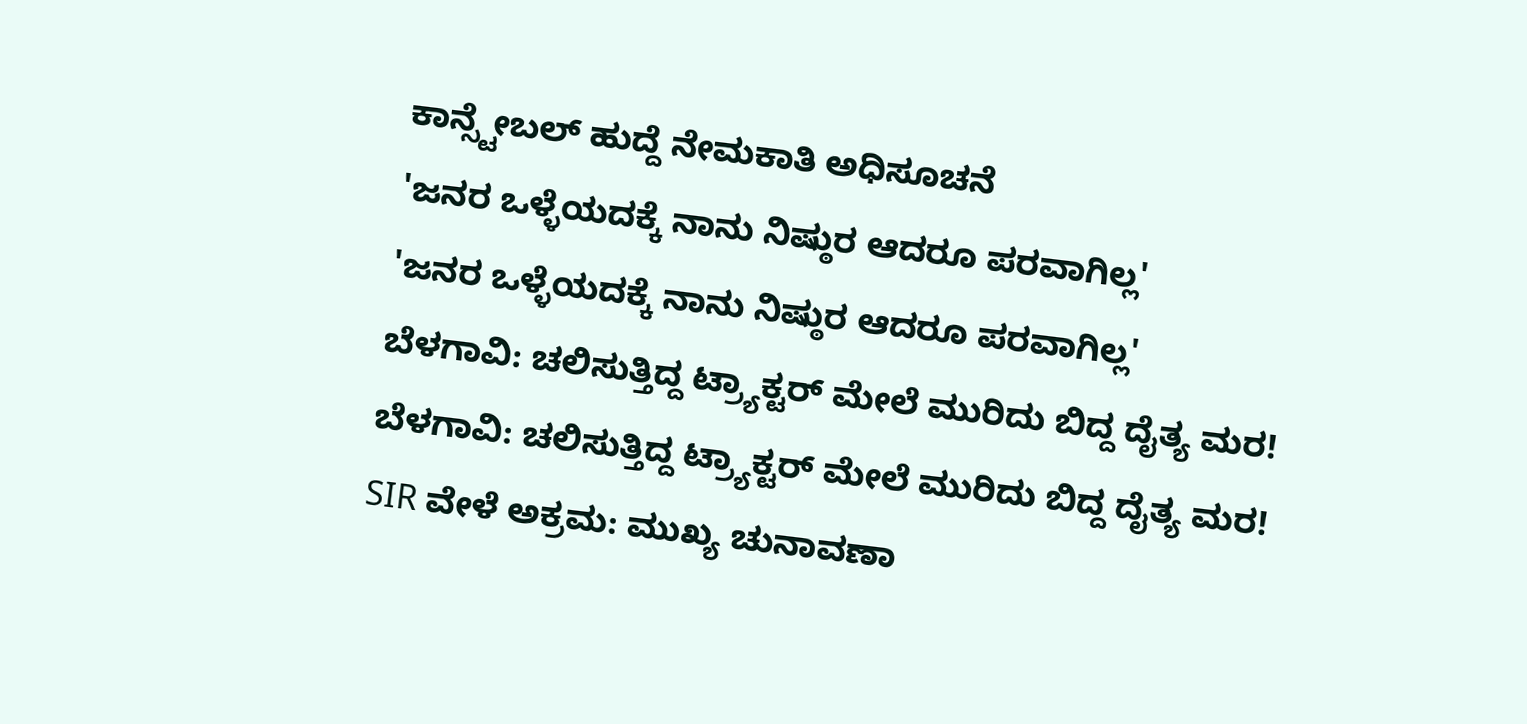ಕಾನ್ಸ್ಟೇಬಲ್ ಹುದ್ದೆ ನೇಮಕಾತಿ ಅಧಿಸೂಚನೆ
'ಜನರ ಒಳ್ಳೆಯದಕ್ಕೆ ನಾನು ನಿಷ್ಠುರ ಆದರೂ ಪರವಾಗಿಲ್ಲ'
'ಜನರ ಒಳ್ಳೆಯದಕ್ಕೆ ನಾನು ನಿಷ್ಠುರ ಆದರೂ ಪರವಾಗಿಲ್ಲ'
ಬೆಳಗಾವಿ: ಚಲಿಸುತ್ತಿದ್ದ ಟ್ರ್ಯಾಕ್ಟರ್ ಮೇಲೆ ಮುರಿದು ಬಿದ್ದ ದೈತ್ಯ ಮರ!
ಬೆಳಗಾವಿ: ಚಲಿಸುತ್ತಿದ್ದ ಟ್ರ್ಯಾಕ್ಟರ್ ಮೇಲೆ ಮುರಿದು ಬಿದ್ದ ದೈತ್ಯ ಮರ!
SIR ವೇಳೆ ಅಕ್ರಮ: ಮುಖ್ಯ ಚುನಾವಣಾ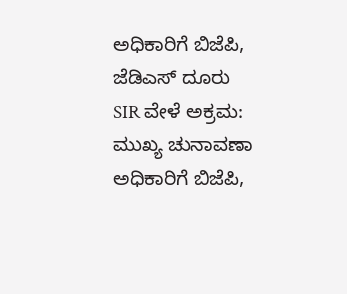ಅಧಿಕಾರಿಗೆ ಬಿಜೆಪಿ, ಜೆಡಿಎಸ್ ದೂರು
SIR ವೇಳೆ ಅಕ್ರಮ: ಮುಖ್ಯ ಚುನಾವಣಾ ಅಧಿಕಾರಿಗೆ ಬಿಜೆಪಿ,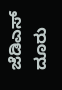ಜೆಡಿಎಸ್ ದೂರು